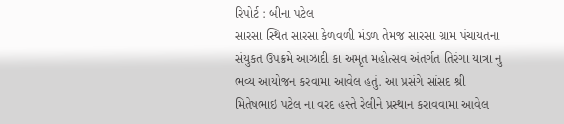રિપોર્ટ : બીના પટેલ
સારસા સ્થિત સારસા કેળવળી મંડળ તેમજ સારસા ગ્રામ પંચાયતના સંયુકત ઉપક્રમે આઝાદી કા અમૃત મહોત્સવ અંતર્ગત તિરંગા યાત્રા નુ ભવ્ય આયોજન કરવામા આવેલ હતું. આ પ્રસંગે સાંસદ શ્રી મિતેષભાઇ પટેલ ના વરદ હસ્તે રેલીને પ્રસ્થાન કરાવવામા આવેલ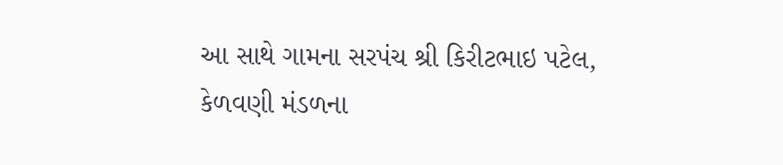આ સાથે ગામના સરપંચ શ્રી કિરીટભાઇ પટેલ, કેળવણી મંડળના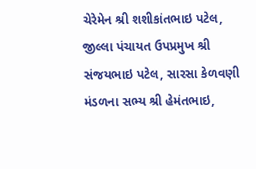ચેરેમેન શ્રી શશીકાંતભાઇ પટેલ, જીલ્લા પંચાયત ઉપપ્રમુખ શ્રી સંજયભાઇ પટેલ, સારસા કેળવણી મંડળના સભ્ય શ્રી હેમંતભાઇ,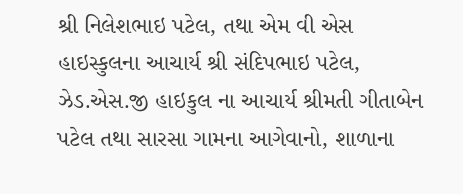શ્રી નિલેશભાઇ પટેલ, તથા એમ વી એસ હાઇસ્કુલના આચાર્ય શ્રી સંદિપભાઇ પટેલ, ઝેડ.એસ.જી હાઇકુલ ના આચાર્ય શ્રીમતી ગીતાબેન પટેલ તથા સારસા ગામના આગેવાનો, શાળાના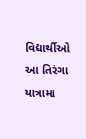વિદ્યાર્થીઓ આ તિરંગા યાત્રામા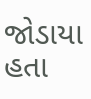જોડાયા હતા